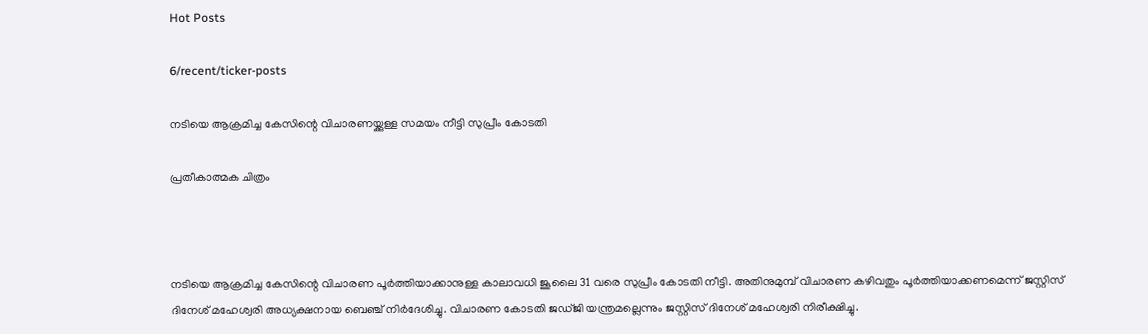Hot Posts

6/recent/ticker-posts

നടിയെ ആക്രമിച്ച കേസിന്റെ വിചാരണയ്ക്കുള്ള സമയം നീട്ടി സുപ്രീം കോടതി

പ്രതീകാത്മക ചിത്രം



നടിയെ ആക്രമിച്ച കേസിന്റെ വിചാരണ പൂര്‍ത്തിയാക്കാനുള്ള കാലാവധി ജൂലൈ 31 വരെ സുപ്രീം കോടതി നീട്ടി. അതിനുമുമ്പ് വിചാരണ കഴിവതും പൂര്‍ത്തിയാക്കണമെന്ന് ജസ്റ്റിസ് ദിനേശ് മഹേശ്വരി അധ്യക്ഷനായ ബെഞ്ച് നിര്‍ദേശിച്ചു. വിചാരണ കോടതി ജഡ്ജി യന്ത്രമല്ലെന്നും ജസ്റ്റിസ് ദിനേശ് മഹേശ്വരി നിരീക്ഷിച്ചു.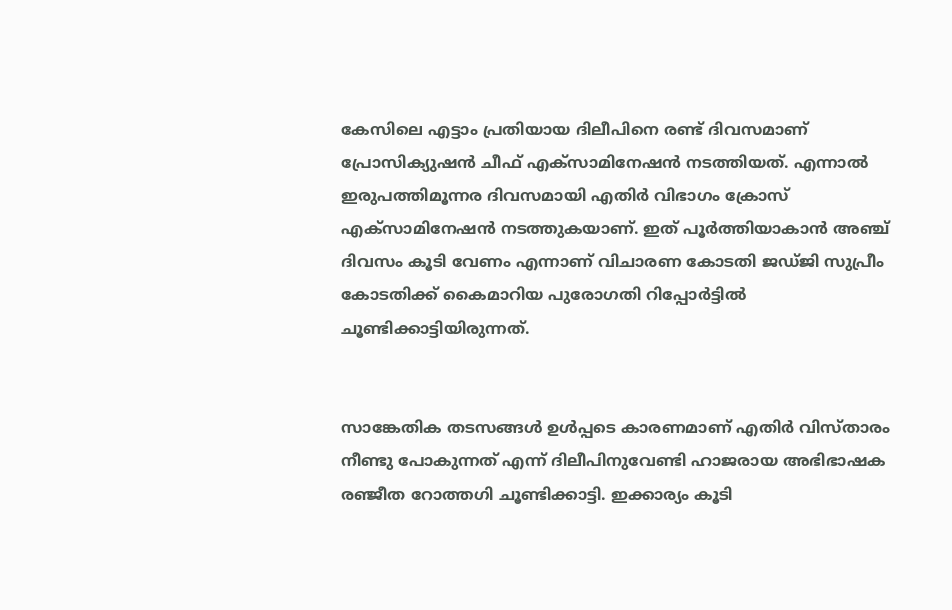കേസിലെ എട്ടാം പ്രതിയായ ദിലീപിനെ രണ്ട് ദിവസമാണ് പ്രോസിക്യുഷന്‍ ചീഫ് എക്സാമിനേഷന്‍ നടത്തിയത്. എന്നാല്‍ ഇരുപത്തിമൂന്നര ദിവസമായി എതിര്‍ വിഭാഗം ക്രോസ് എക്സാമിനേഷന്‍ നടത്തുകയാണ്. ഇത് പൂര്‍ത്തിയാകാന്‍ അഞ്ച് ദിവസം കൂടി വേണം എന്നാണ് വിചാരണ കോടതി ജഡ്ജി സുപ്രീം കോടതിക്ക് കൈമാറിയ പുരോഗതി റിപ്പോര്‍ട്ടില്‍ ചൂണ്ടിക്കാട്ടിയിരുന്നത്.


സാങ്കേതിക തടസങ്ങള്‍ ഉള്‍പ്പടെ കാരണമാണ് എതിര്‍ വിസ്താരം നീണ്ടു പോകുന്നത് എന്ന് ദിലീപിനുവേണ്ടി ഹാജരായ അഭിഭാഷക രഞ്ജീത റോത്തഗി ചൂണ്ടിക്കാട്ടി. ഇക്കാര്യം കൂടി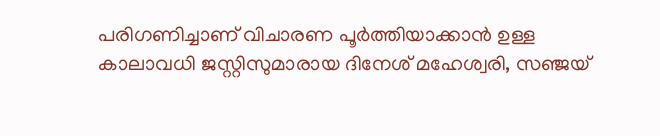പരിഗണിച്ചാണ് വിചാരണ പൂര്‍ത്തിയാക്കാന്‍ ഉള്ള കാലാവധി ജസ്റ്റിസുമാരായ ദിനേശ് മഹേശ്വരി, സഞ്ജയ്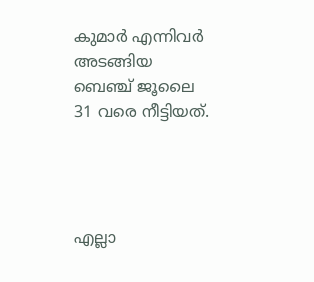കുമാര്‍ എന്നിവര്‍ അടങ്ങിയ ബെഞ്ച് ജൂലൈ 31 വരെ നീട്ടിയത്.




എല്ലാ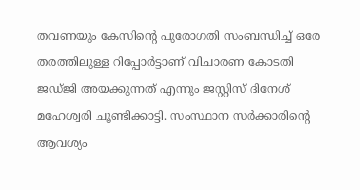തവണയും കേസിന്റെ പുരോഗതി സംബന്ധിച്ച് ഒരേ തരത്തിലുള്ള റിപ്പോര്‍ട്ടാണ് വിചാരണ കോടതി ജഡ്ജി അയക്കുന്നത് എന്നും ജസ്റ്റിസ് ദിനേശ് മഹേശ്വരി ചൂണ്ടിക്കാട്ടി. സംസ്ഥാന സര്‍ക്കാരിന്റെ ആവശ്യം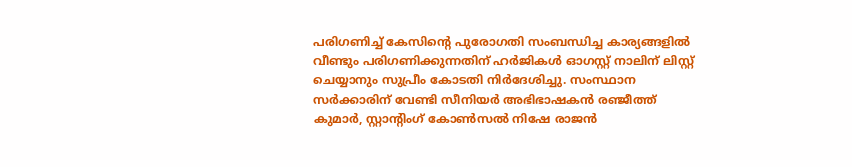പരിഗണിച്ച് കേസിന്റെ പുരോഗതി സംബന്ധിച്ച കാര്യങ്ങളില്‍ വീണ്ടും പരിഗണിക്കുന്നതിന് ഹര്‍ജികള്‍ ഓഗസ്റ്റ് നാലിന് ലിസ്റ്റ് ചെയ്യാനും സുപ്രീം കോടതി നിര്‍ദേശിച്ചു. സംസ്ഥാന സര്‍ക്കാരിന് വേണ്ടി സീനിയര്‍ അഭിഭാഷകന്‍ രഞ്ജീത്ത് കുമാര്‍, സ്റ്റാന്റിംഗ് കോണ്‍സല്‍ നിഷേ രാജന്‍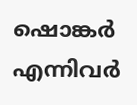ഷൊങ്കര്‍ എന്നിവര്‍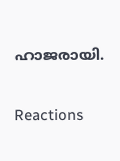ഹാജരായി.

Reactions